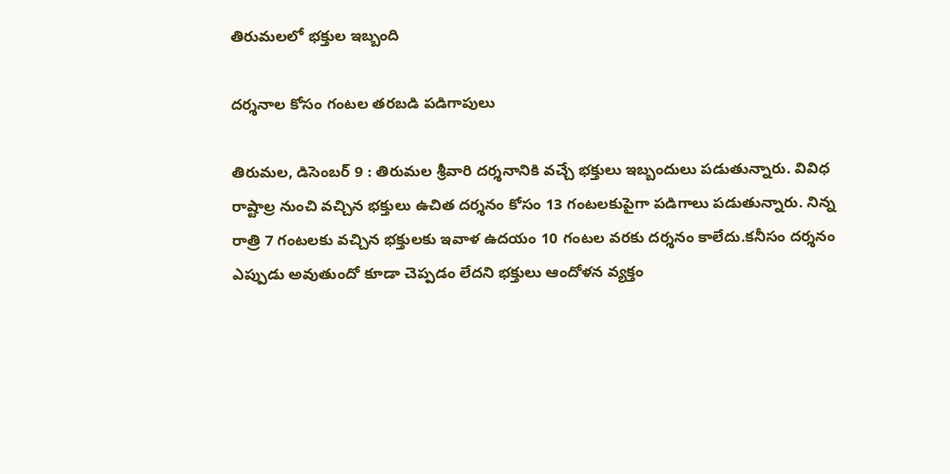తిరుమలలో భక్తుల ఇబ్బంది

దర్శనాల కోసం గంటల తరబడి పడిగాపులు

తిరుమల, డిసెంబర్‌ 9 : తిరుమల శ్రీవారి దర్శనానికి వచ్చే భక్తులు ఇబ్బందులు పడుతున్నారు. వివిధ రాష్టాల్ర నుంచి వచ్చిన భక్తులు ఉచిత దర్శనం కోసం 13 గంటలకుపైగా పడిగాలు పడుతున్నారు. నిన్న రాత్రి 7 గంటలకు వచ్చిన భక్తులకు ఇవాళ ఉదయం 10 గంటల వరకు దర్శనం కాలేదు.కనీసం దర్శనం ఎప్పుడు అవుతుందో కూడా చెప్పడం లేదని భక్తులు ఆందోళన వ్యక్తం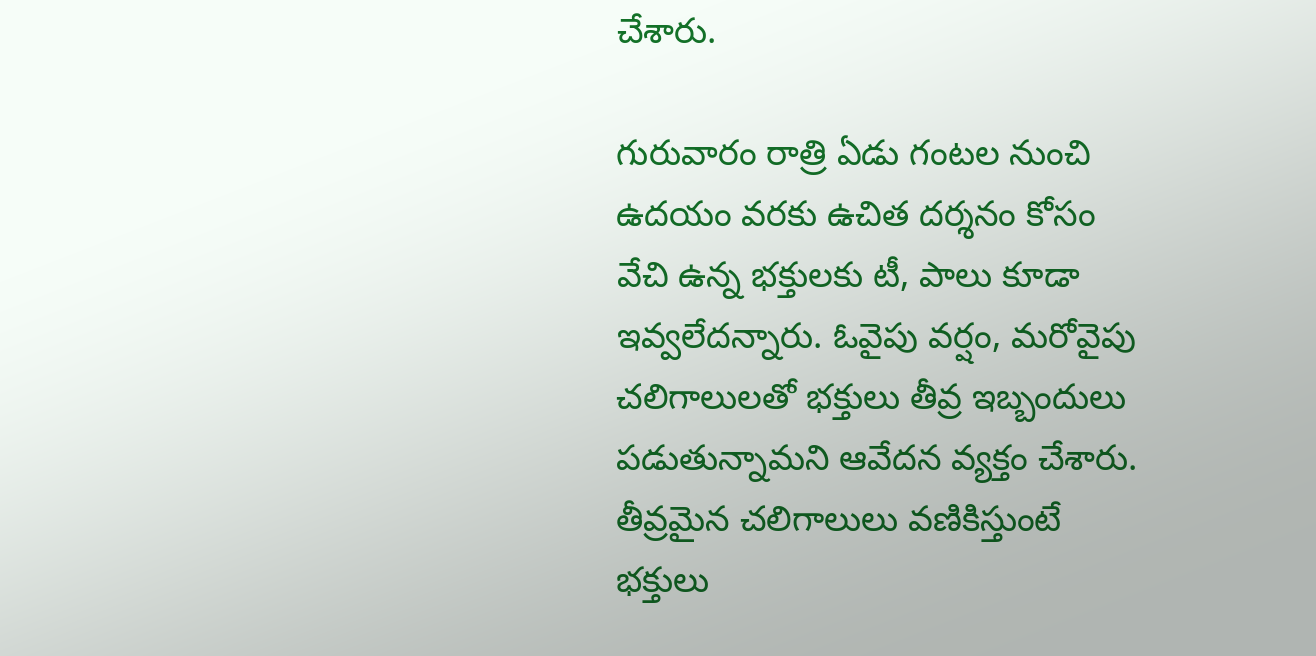చేశారు.

గురువారం రాత్రి ఏడు గంటల నుంచి ఉదయం వరకు ఉచిత దర్శనం కోసం వేచి ఉన్న భక్తులకు టీ, పాలు కూడా ఇవ్వలేదన్నారు. ఓవైపు వర్షం, మరోవైపు చలిగాలులతో భక్తులు తీవ్ర ఇబ్బందులు పడుతున్నామని ఆవేదన వ్యక్తం చేశారు. తీవ్రమైన చలిగాలులు వణికిస్తుంటే భక్తులు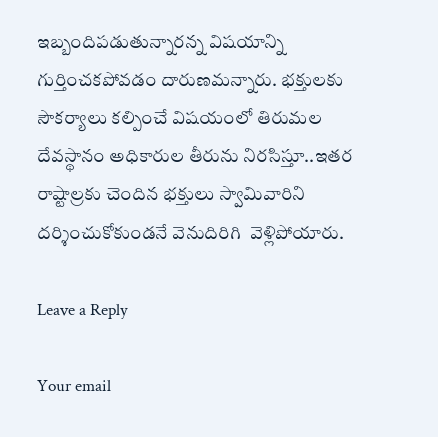ఇబ్బందిపడుతున్నారన్న విషయాన్ని గుర్తించకపోవడం దారుణమన్నారు. భక్తులకు సౌకర్యాలు కల్పించే విషయంలో తిరుమల దేవస్థానం అధికారుల తీరును నిరసిస్తూ..ఇతర రాష్టాల్రకు చెందిన భక్తులు స్వామివారిని దర్శించుకోకుండనే వెనుదిరిగి  వెళ్లిపోయారు.

Leave a Reply

Your email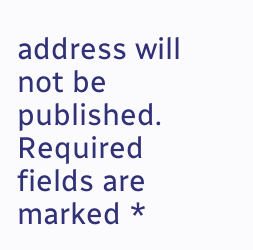address will not be published. Required fields are marked *